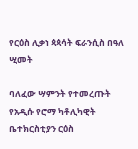የርዕስ ሊቃነ ጳጳሳት ፍራንሲስ በዓለ ሢመት

ባለፈው ሣምንት የተመረጡት የአዲሱ የሮማ ካቶሊካዊት ቤተክርስቲያን ርዕስ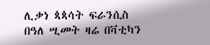ሊቃነ ጳጳሳት ፍራንሲስ በዓለ ሢመት ዛሬ በቫቲካን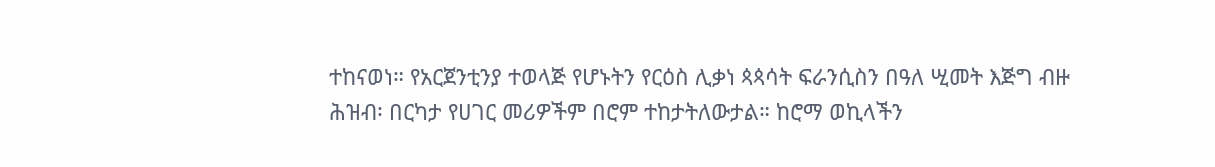ተከናወነ። የአርጀንቲንያ ተወላጅ የሆኑትን የርዕስ ሊቃነ ጳጳሳት ፍራንሲስን በዓለ ሢመት እጅግ ብዙ ሕዝብ፡ በርካታ የሀገር መሪዎችም በሮም ተከታትለውታል። ከሮማ ወኪላችን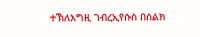ተኽለእግዚ ገብረኢየሱስ በስልክ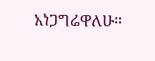አነጋግሬዋለሁ።